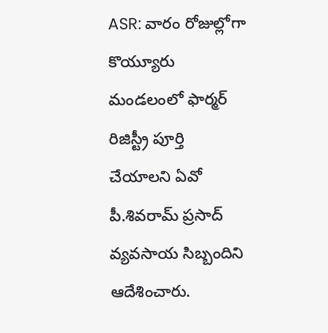ASR: వారం రోజుల్లోగా కొయ్యూరు మండలంలో ఫార్మర్ రిజిస్ట్రీ పూర్తి చేయాలని ఏవో పీ.శివరామ్ ప్రసాద్ వ్యవసాయ సిబ్బందిని ఆదేశించారు.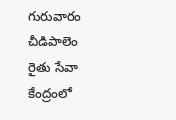గురువారం చీడిపాలెం రైతు సేవా కేంద్రంలో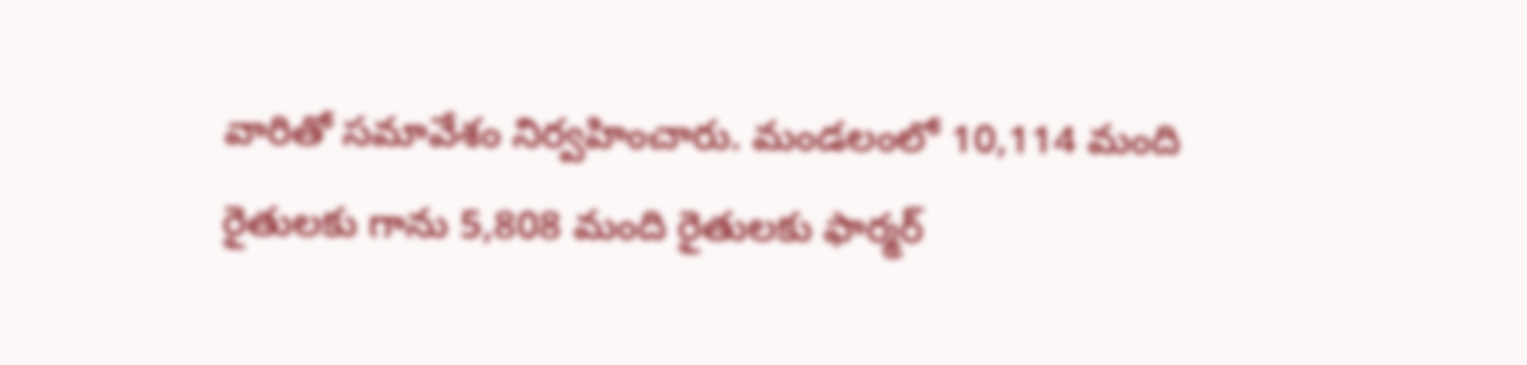వారితో సమావేశం నిర్వహించారు. మండలంలో 10,114 మంది రైతులకు గాను 5,808 మంది రైతులకు ఫార్మర్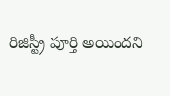రిజిస్ట్రీ పూర్తి అయిందని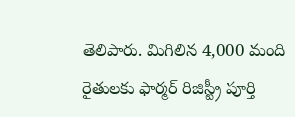తెలిపారు. మిగిలిన 4,000 మంది రైతులకు ఫార్మర్ రిజిస్ట్రీ పూర్తి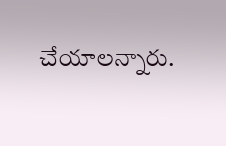చేయాలన్నారు.